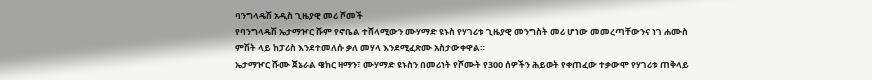ባንግላዴሽ አዲስ ጊዜያዊ መሪ ሾመች
የባንግላዴሽ ኤታማዦር ሹም የኖቤል ተሸላሚውን ሙሃማድ ዩኑስ የሃገሪቱ ጊዜያዊ መንግስት መሪ ሆነው መመረጣቸውንና ነገ ሐሙስ ምሽት ላይ ከፓሪስ እንደተመለሱ ቃለ መሃላ እንደሚፈጽሙ አስታውቀዋል።
ኤታማዦር ሹሙ ጀኔራል ዌከር ዛማን፣ ሙሃማድ ዩኑስን በመሪነት የሾሙት የ300 ሰዎችን ሕይወት የቀጠፈው ተቃውሞ የሃገሪቱ ጠቅላይ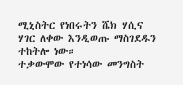ሚኒስትር የነበሩትን ሼክ ሃሲና ሃገር ለቀው እንዲወጡ ማስገደዱን ተከትሎ ነው።
ተቃውሞው የተነሳው መንግስት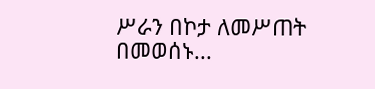ሥራን በኮታ ለመሥጠት በመወሰኑ...